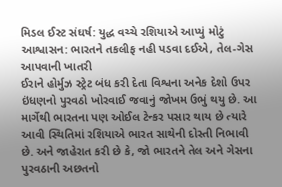મિડલ ઈસ્ટ સંઘર્ષ: યુદ્ધ વચ્ચે રશિયાએ આપ્યું મોટું આશ્વાસન: ભારતને તકલીફ નહી પડવા દઈએ, તેલ-ગેસ આપવાની ખાતરી
ઈરાને હોર્મુઝ સ્ટ્રેટ બંધ કરી દેતા વિશ્વના અનેક દેશો ઉપર ઇંધણનો પુરવઠો ખોરવાઈ જવાનું જોખમ ઉભું થયુ છે. આ માર્ગેથી ભારતના પણ ઓઈલ ટેન્કર પસાર થાય છે ત્યારે આવી સ્થિતિમાં રશિયાએ ભારત સાથેની દોસ્તી નિભાવી છે. અને જાહેરાત કરી છે કે, જો ભારતને તેલ અને ગેસના પુરવઠાની અછતનો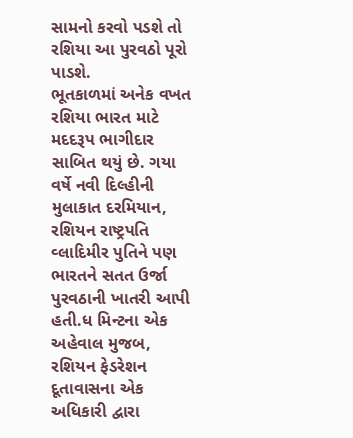સામનો કરવો પડશે તો રશિયા આ પુરવઠો પૂરો પાડશે.
ભૂતકાળમાં અનેક વખત રશિયા ભારત માટે મદદરૂપ ભાગીદાર સાબિત થયું છે. ગયા વર્ષે નવી દિલ્હીની મુલાકાત દરમિયાન, રશિયન રાષ્ટ્રપતિ વ્લાદિમીર પુતિને પણ ભારતને સતત ઉર્જા પુરવઠાની ખાતરી આપી હતી.ધ મિન્ટના એક અહેવાલ મુજબ, રશિયન ફેડરેશન દૂતાવાસના એક અધિકારી દ્વારા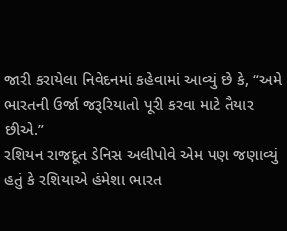જારી કરાયેલા નિવેદનમાં કહેવામાં આવ્યું છે કે, “અમે ભારતની ઉર્જા જરૂરિયાતો પૂરી કરવા માટે તૈયાર છીએ.”
રશિયન રાજદૂત ડેનિસ અલીપોવે એમ પણ જણાવ્યું હતું કે રશિયાએ હંમેશા ભારત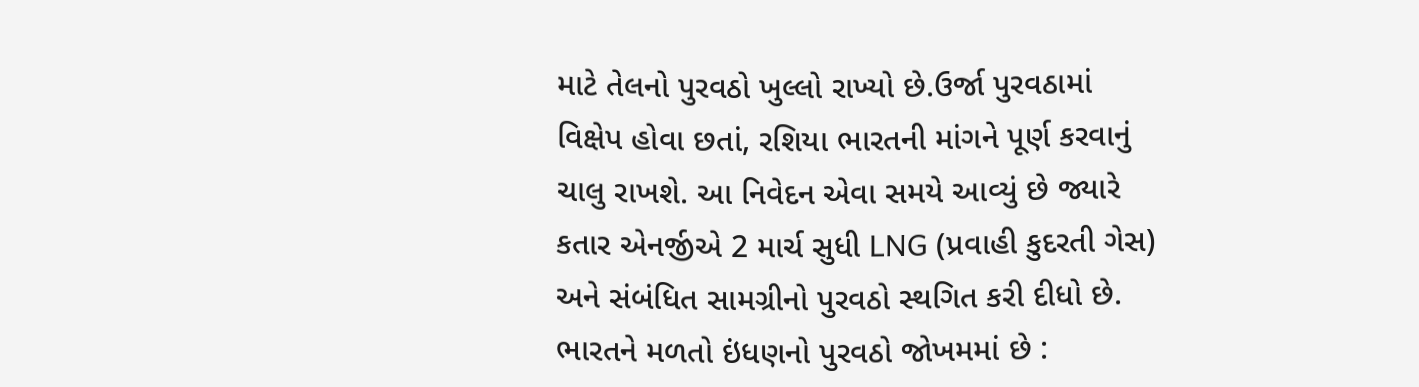માટે તેલનો પુરવઠો ખુલ્લો રાખ્યો છે.ઉર્જા પુરવઠામાં વિક્ષેપ હોવા છતાં, રશિયા ભારતની માંગને પૂર્ણ કરવાનું ચાલુ રાખશે. આ નિવેદન એવા સમયે આવ્યું છે જ્યારે કતાર એનર્જીએ 2 માર્ચ સુધી LNG (પ્રવાહી કુદરતી ગેસ) અને સંબંધિત સામગ્રીનો પુરવઠો સ્થગિત કરી દીધો છે.
ભારતને મળતો ઇંધણનો પુરવઠો જોખમમાં છે :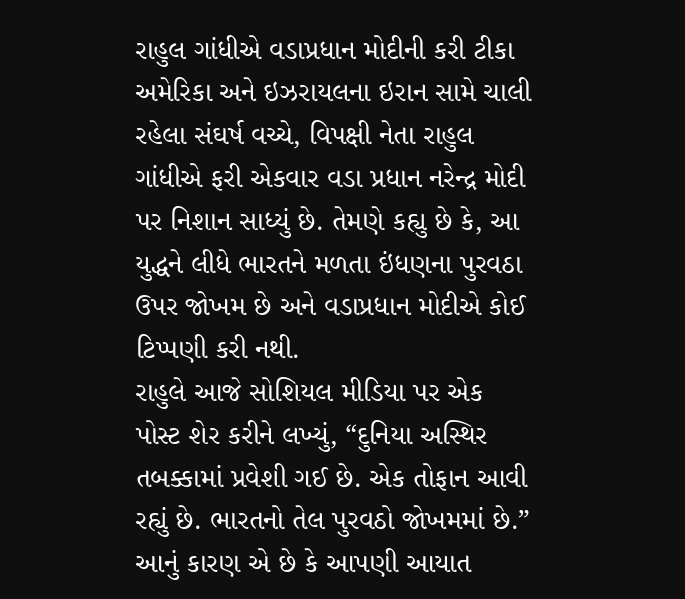રાહુલ ગાંધીએ વડાપ્રધાન મોદીની કરી ટીકા
અમેરિકા અને ઇઝરાયલના ઇરાન સામે ચાલી રહેલા સંઘર્ષ વચ્ચે, વિપક્ષી નેતા રાહુલ ગાંધીએ ફરી એકવાર વડા પ્રધાન નરેન્દ્ર મોદી પર નિશાન સાધ્યું છે. તેમણે કહ્યુ છે કે, આ યુદ્ધને લીધે ભારતને મળતા ઇંધણના પુરવઠા ઉપર જોખમ છે અને વડાપ્રધાન મોદીએ કોઈ ટિપ્પણી કરી નથી.
રાહુલે આજે સોશિયલ મીડિયા પર એક પોસ્ટ શેર કરીને લખ્યું, “દુનિયા અસ્થિર તબક્કામાં પ્રવેશી ગઈ છે. એક તોફાન આવી રહ્યું છે. ભારતનો તેલ પુરવઠો જોખમમાં છે.” આનું કારણ એ છે કે આપણી આયાત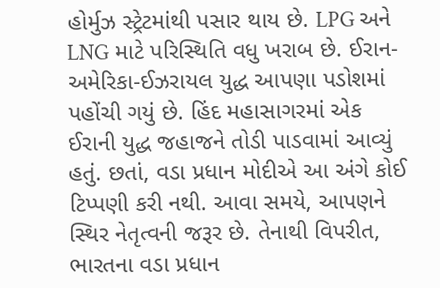હોર્મુઝ સ્ટ્રેટમાંથી પસાર થાય છે. LPG અને LNG માટે પરિસ્થિતિ વધુ ખરાબ છે. ઈરાન-અમેરિકા-ઈઝરાયલ યુદ્ધ આપણા પડોશમાં પહોંચી ગયું છે. હિંદ મહાસાગરમાં એક ઈરાની યુદ્ધ જહાજને તોડી પાડવામાં આવ્યું હતું. છતાં, વડા પ્રધાન મોદીએ આ અંગે કોઈ ટિપ્પણી કરી નથી. આવા સમયે, આપણને સ્થિર નેતૃત્વની જરૂર છે. તેનાથી વિપરીત, ભારતના વડા પ્રધાન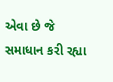એવા છે જે સમાધાન કરી રહ્યા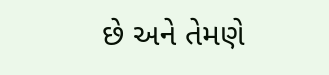છે અને તેમણે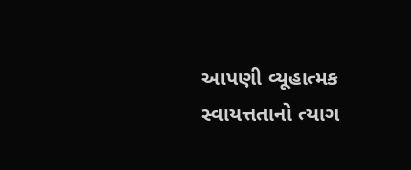આપણી વ્યૂહાત્મક સ્વાયત્તતાનો ત્યાગ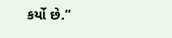કર્યો છે.”